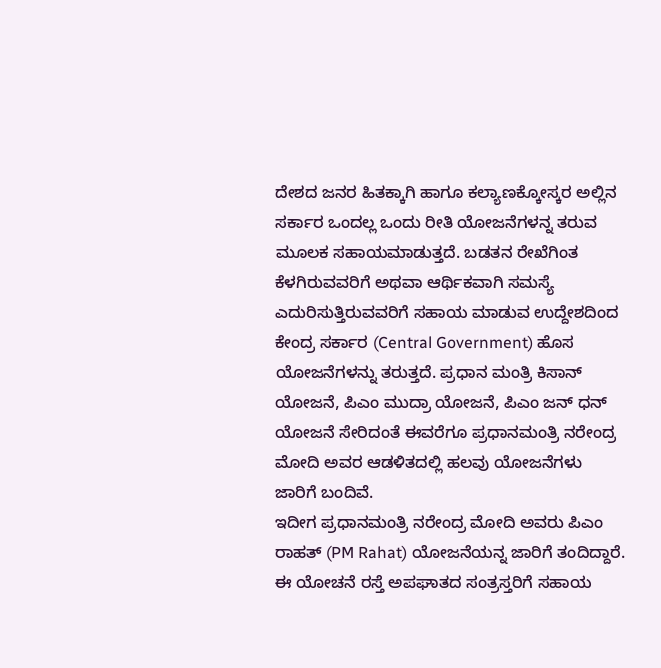ದೇಶದ ಜನರ ಹಿತಕ್ಕಾಗಿ ಹಾಗೂ ಕಲ್ಯಾಣಕ್ಕೋಸ್ಕರ ಅಲ್ಲಿನ ಸರ್ಕಾರ ಒಂದಲ್ಲ ಒಂದು ರೀತಿ ಯೋಜನೆಗಳನ್ನ ತರುವ ಮೂಲಕ ಸಹಾಯಮಾಡುತ್ತದೆ. ಬಡತನ ರೇಖೆಗಿಂತ ಕೆಳಗಿರುವವರಿಗೆ ಅಥವಾ ಆರ್ಥಿಕವಾಗಿ ಸಮಸ್ಯೆ ಎದುರಿಸುತ್ತಿರುವವರಿಗೆ ಸಹಾಯ ಮಾಡುವ ಉದ್ದೇಶದಿಂದ ಕೇಂದ್ರ ಸರ್ಕಾರ (Central Government) ಹೊಸ ಯೋಜನೆಗಳನ್ನು ತರುತ್ತದೆ. ಪ್ರಧಾನ ಮಂತ್ರಿ ಕಿಸಾನ್ ಯೋಜನೆ, ಪಿಎಂ ಮುದ್ರಾ ಯೋಜನೆ, ಪಿಎಂ ಜನ್ ಧನ್ ಯೋಜನೆ ಸೇರಿದಂತೆ ಈವರೆಗೂ ಪ್ರಧಾನಮಂತ್ರಿ ನರೇಂದ್ರ ಮೋದಿ ಅವರ ಆಡಳಿತದಲ್ಲಿ ಹಲವು ಯೋಜನೆಗಳು ಜಾರಿಗೆ ಬಂದಿವೆ.
ಇದೀಗ ಪ್ರಧಾನಮಂತ್ರಿ ನರೇಂದ್ರ ಮೋದಿ ಅವರು ಪಿಎಂ ರಾಹತ್ (PM Rahat) ಯೋಜನೆಯನ್ನ ಜಾರಿಗೆ ತಂದಿದ್ದಾರೆ. ಈ ಯೋಚನೆ ರಸ್ತೆ ಅಪಘಾತದ ಸಂತ್ರಸ್ತರಿಗೆ ಸಹಾಯ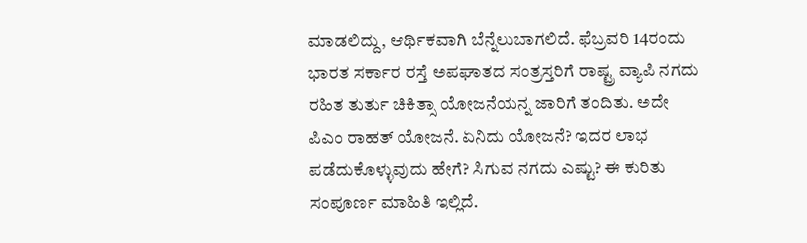ಮಾಡಲಿದ್ದು, ಆರ್ಥಿಕವಾಗಿ ಬೆನ್ನೆಲುಬಾಗಲಿದೆ. ಫೆಬ್ರವರಿ 14ರಂದು ಭಾರತ ಸರ್ಕಾರ ರಸ್ತೆ ಅಪಘಾತದ ಸಂತ್ರಸ್ತರಿಗೆ ರಾಷ್ಟ್ರ ವ್ಯಾಪಿ ನಗದು ರಹಿತ ತುರ್ತು ಚಿಕಿತ್ಸಾ ಯೋಜನೆಯನ್ನ ಜಾರಿಗೆ ತಂದಿತು. ಅದೇ ಪಿಎಂ ರಾಹತ್ ಯೋಜನೆ. ಏನಿದು ಯೋಜನೆ? ಇದರ ಲಾಭ ಪಡೆದುಕೊಳ್ಳುವುದು ಹೇಗೆ? ಸಿಗುವ ನಗದು ಎಷ್ಟು? ಈ ಕುರಿತು ಸಂಪೂರ್ಣ ಮಾಹಿತಿ ಇಲ್ಲಿದೆ.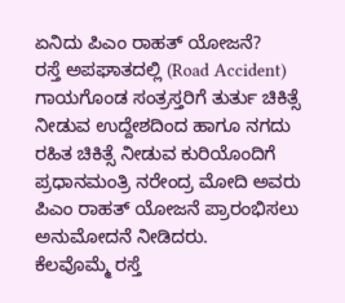ಏನಿದು ಪಿಎಂ ರಾಹತ್ ಯೋಜನೆ?
ರಸ್ತೆ ಅಪಘಾತದಲ್ಲಿ (Road Accident) ಗಾಯಗೊಂಡ ಸಂತ್ರಸ್ತರಿಗೆ ತುರ್ತು ಚಿಕಿತ್ಸೆ ನೀಡುವ ಉದ್ದೇಶದಿಂದ ಹಾಗೂ ನಗದು ರಹಿತ ಚಿಕಿತ್ಸೆ ನೀಡುವ ಕುರಿಯೊಂದಿಗೆ ಪ್ರಧಾನಮಂತ್ರಿ ನರೇಂದ್ರ ಮೋದಿ ಅವರು ಪಿಎಂ ರಾಹತ್ ಯೋಜನೆ ಪ್ರಾರಂಭಿಸಲು ಅನುಮೋದನೆ ನೀಡಿದರು.
ಕೆಲವೊಮ್ಮೆ ರಸ್ತೆ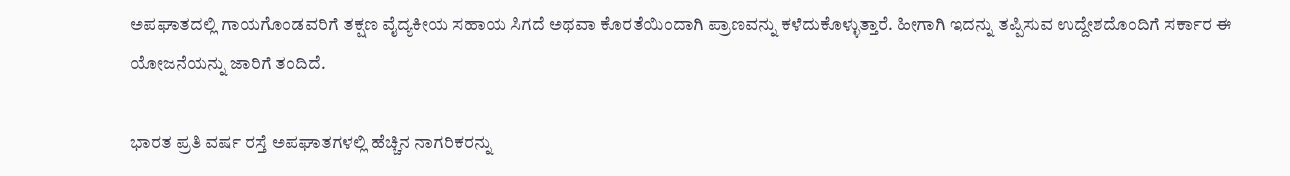ಅಪಘಾತದಲ್ಲಿ ಗಾಯಗೊಂಡವರಿಗೆ ತಕ್ಷಣ ವೈದ್ಯಕೀಯ ಸಹಾಯ ಸಿಗದೆ ಅಥವಾ ಕೊರತೆಯಿಂದಾಗಿ ಪ್ರಾಣವನ್ನು ಕಳೆದುಕೊಳ್ಳುತ್ತಾರೆ. ಹೀಗಾಗಿ ಇದನ್ನು ತಪ್ಪಿಸುವ ಉದ್ದೇಶದೊಂದಿಗೆ ಸರ್ಕಾರ ಈ ಯೋಜನೆಯನ್ನು ಜಾರಿಗೆ ತಂದಿದೆ.

ಭಾರತ ಪ್ರತಿ ವರ್ಷ ರಸ್ತೆ ಅಪಘಾತಗಳಲ್ಲಿ ಹೆಚ್ಚಿನ ನಾಗರಿಕರನ್ನು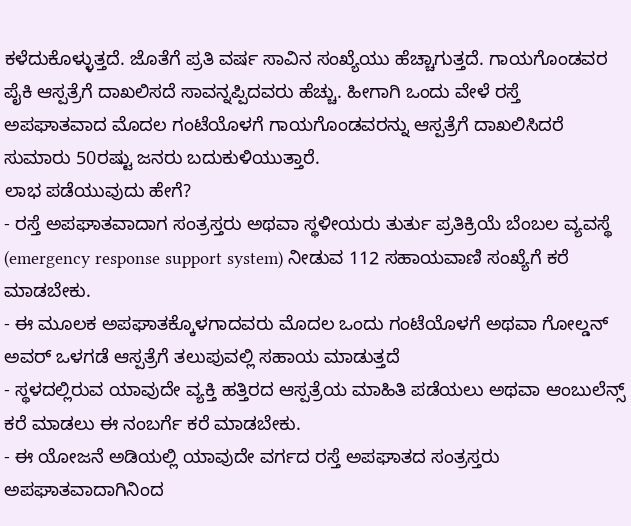ಕಳೆದುಕೊಳ್ಳುತ್ತದೆ. ಜೊತೆಗೆ ಪ್ರತಿ ವರ್ಷ ಸಾವಿನ ಸಂಖ್ಯೆಯು ಹೆಚ್ಚಾಗುತ್ತದೆ. ಗಾಯಗೊಂಡವರ ಪೈಕಿ ಆಸ್ಪತ್ರೆಗೆ ದಾಖಲಿಸದೆ ಸಾವನ್ನಪ್ಪಿದವರು ಹೆಚ್ಚು. ಹೀಗಾಗಿ ಒಂದು ವೇಳೆ ರಸ್ತೆ ಅಪಘಾತವಾದ ಮೊದಲ ಗಂಟೆಯೊಳಗೆ ಗಾಯಗೊಂಡವರನ್ನು ಆಸ್ಪತ್ರೆಗೆ ದಾಖಲಿಸಿದರೆ ಸುಮಾರು 50ರಷ್ಟು ಜನರು ಬದುಕುಳಿಯುತ್ತಾರೆ.
ಲಾಭ ಪಡೆಯುವುದು ಹೇಗೆ?
- ರಸ್ತೆ ಅಪಘಾತವಾದಾಗ ಸಂತ್ರಸ್ತರು ಅಥವಾ ಸ್ಥಳೀಯರು ತುರ್ತು ಪ್ರತಿಕ್ರಿಯೆ ಬೆಂಬಲ ವ್ಯವಸ್ಥೆ (emergency response support system) ನೀಡುವ 112 ಸಹಾಯವಾಣಿ ಸಂಖ್ಯೆಗೆ ಕರೆ ಮಾಡಬೇಕು.
- ಈ ಮೂಲಕ ಅಪಘಾತಕ್ಕೊಳಗಾದವರು ಮೊದಲ ಒಂದು ಗಂಟೆಯೊಳಗೆ ಅಥವಾ ಗೋಲ್ಡನ್ ಅವರ್ ಒಳಗಡೆ ಆಸ್ಪತ್ರೆಗೆ ತಲುಪುವಲ್ಲಿ ಸಹಾಯ ಮಾಡುತ್ತದೆ
- ಸ್ಥಳದಲ್ಲಿರುವ ಯಾವುದೇ ವ್ಯಕ್ತಿ ಹತ್ತಿರದ ಆಸ್ಪತ್ರೆಯ ಮಾಹಿತಿ ಪಡೆಯಲು ಅಥವಾ ಆಂಬುಲೆನ್ಸ್ ಕರೆ ಮಾಡಲು ಈ ನಂಬರ್ಗೆ ಕರೆ ಮಾಡಬೇಕು.
- ಈ ಯೋಜನೆ ಅಡಿಯಲ್ಲಿ ಯಾವುದೇ ವರ್ಗದ ರಸ್ತೆ ಅಪಘಾತದ ಸಂತ್ರಸ್ತರು ಅಪಘಾತವಾದಾಗಿನಿಂದ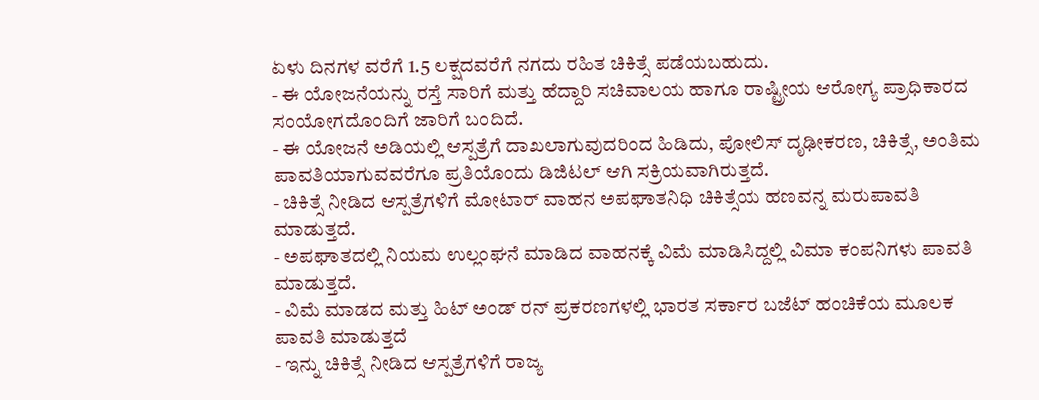ಏಳು ದಿನಗಳ ವರೆಗೆ 1.5 ಲಕ್ಷದವರೆಗೆ ನಗದು ರಹಿತ ಚಿಕಿತ್ಸೆ ಪಡೆಯಬಹುದು.
- ಈ ಯೋಜನೆಯನ್ನು ರಸ್ತೆ ಸಾರಿಗೆ ಮತ್ತು ಹೆದ್ದಾರಿ ಸಚಿವಾಲಯ ಹಾಗೂ ರಾಷ್ಟ್ರೀಯ ಆರೋಗ್ಯ ಪ್ರಾಧಿಕಾರದ ಸಂಯೋಗದೊಂದಿಗೆ ಜಾರಿಗೆ ಬಂದಿದೆ.
- ಈ ಯೋಜನೆ ಅಡಿಯಲ್ಲಿ ಆಸ್ಪತ್ರೆಗೆ ದಾಖಲಾಗುವುದರಿಂದ ಹಿಡಿದು, ಪೋಲಿಸ್ ದೃಢೀಕರಣ, ಚಿಕಿತ್ಸೆ, ಅಂತಿಮ ಪಾವತಿಯಾಗುವವರೆಗೂ ಪ್ರತಿಯೊಂದು ಡಿಜಿಟಲ್ ಆಗಿ ಸಕ್ರಿಯವಾಗಿರುತ್ತದೆ.
- ಚಿಕಿತ್ಸೆ ನೀಡಿದ ಆಸ್ಪತ್ರೆಗಳಿಗೆ ಮೋಟಾರ್ ವಾಹನ ಅಪಘಾತನಿಧಿ ಚಿಕಿತ್ಸೆಯ ಹಣವನ್ನ ಮರುಪಾವತಿ ಮಾಡುತ್ತದೆ.
- ಅಪಘಾತದಲ್ಲಿ ನಿಯಮ ಉಲ್ಲಂಘನೆ ಮಾಡಿದ ವಾಹನಕ್ಕೆ ವಿಮೆ ಮಾಡಿಸಿದ್ದಲ್ಲಿ ವಿಮಾ ಕಂಪನಿಗಳು ಪಾವತಿ ಮಾಡುತ್ತದೆ.
- ವಿಮೆ ಮಾಡದ ಮತ್ತು ಹಿಟ್ ಅಂಡ್ ರನ್ ಪ್ರಕರಣಗಳಲ್ಲಿ ಭಾರತ ಸರ್ಕಾರ ಬಜೆಟ್ ಹಂಚಿಕೆಯ ಮೂಲಕ ಪಾವತಿ ಮಾಡುತ್ತದೆ
- ಇನ್ನು ಚಿಕಿತ್ಸೆ ನೀಡಿದ ಆಸ್ಪತ್ರೆಗಳಿಗೆ ರಾಜ್ಯ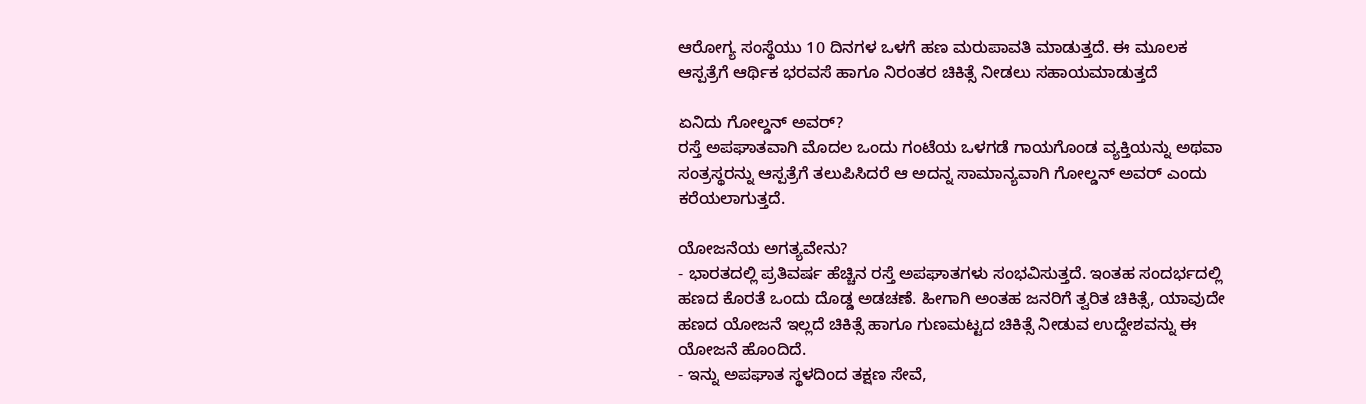ಆರೋಗ್ಯ ಸಂಸ್ಥೆಯು 10 ದಿನಗಳ ಒಳಗೆ ಹಣ ಮರುಪಾವತಿ ಮಾಡುತ್ತದೆ. ಈ ಮೂಲಕ ಆಸ್ಪತ್ರೆಗೆ ಆರ್ಥಿಕ ಭರವಸೆ ಹಾಗೂ ನಿರಂತರ ಚಿಕಿತ್ಸೆ ನೀಡಲು ಸಹಾಯಮಾಡುತ್ತದೆ

ಏನಿದು ಗೋಲ್ಡನ್ ಅವರ್?
ರಸ್ತೆ ಅಪಘಾತವಾಗಿ ಮೊದಲ ಒಂದು ಗಂಟೆಯ ಒಳಗಡೆ ಗಾಯಗೊಂಡ ವ್ಯಕ್ತಿಯನ್ನು ಅಥವಾ ಸಂತ್ರಸ್ಥರನ್ನು ಆಸ್ಪತ್ರೆಗೆ ತಲುಪಿಸಿದರೆ ಆ ಅದನ್ನ ಸಾಮಾನ್ಯವಾಗಿ ಗೋಲ್ಡನ್ ಅವರ್ ಎಂದು ಕರೆಯಲಾಗುತ್ತದೆ.

ಯೋಜನೆಯ ಅಗತ್ಯವೇನು?
- ಭಾರತದಲ್ಲಿ ಪ್ರತಿವರ್ಷ ಹೆಚ್ಚಿನ ರಸ್ತೆ ಅಪಘಾತಗಳು ಸಂಭವಿಸುತ್ತದೆ. ಇಂತಹ ಸಂದರ್ಭದಲ್ಲಿ ಹಣದ ಕೊರತೆ ಒಂದು ದೊಡ್ಡ ಅಡಚಣೆ. ಹೀಗಾಗಿ ಅಂತಹ ಜನರಿಗೆ ತ್ವರಿತ ಚಿಕಿತ್ಸೆ, ಯಾವುದೇ ಹಣದ ಯೋಜನೆ ಇಲ್ಲದೆ ಚಿಕಿತ್ಸೆ ಹಾಗೂ ಗುಣಮಟ್ಟದ ಚಿಕಿತ್ಸೆ ನೀಡುವ ಉದ್ದೇಶವನ್ನು ಈ ಯೋಜನೆ ಹೊಂದಿದೆ.
- ಇನ್ನು ಅಪಘಾತ ಸ್ಥಳದಿಂದ ತಕ್ಷಣ ಸೇವೆ,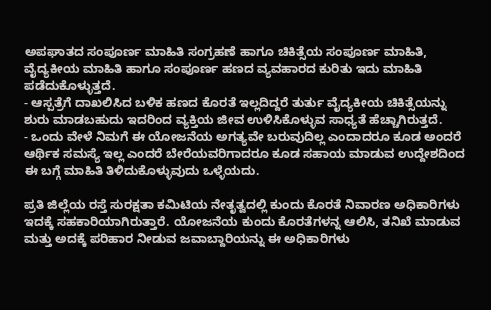ಅಪಘಾತದ ಸಂಪೂರ್ಣ ಮಾಹಿತಿ ಸಂಗ್ರಹಣೆ ಹಾಗೂ ಚಿಕಿತ್ಸೆಯ ಸಂಪೂರ್ಣ ಮಾಹಿತಿ, ವೈದ್ಯಕೀಯ ಮಾಹಿತಿ ಹಾಗೂ ಸಂಪೂರ್ಣ ಹಣದ ವ್ಯವಹಾರದ ಕುರಿತು ಇದು ಮಾಹಿತಿ ಪಡೆದುಕೊಳ್ಳುತ್ತದೆ.
- ಆಸ್ಪತ್ರೆಗೆ ದಾಖಲಿಸಿದ ಬಳಿಕ ಹಣದ ಕೊರತೆ ಇಲ್ಲದಿದ್ದರೆ ತುರ್ತು ವೈದ್ಯಕೀಯ ಚಿಕಿತ್ಸೆಯನ್ನು ಶುರು ಮಾಡಬಹುದು ಇದರಿಂದ ವ್ಯಕ್ತಿಯ ಜೀವ ಉಳಿಸಿಕೊಳ್ಳುವ ಸಾಧ್ಯತೆ ಹೆಚ್ಚಾಗಿರುತ್ತದೆ.
- ಒಂದು ವೇಳೆ ನಿಮಗೆ ಈ ಯೋಜನೆಯ ಅಗತ್ಯವೇ ಬರುವುದಿಲ್ಲ ಎಂದಾದರೂ ಕೂಡ ಅಂದರೆ ಆರ್ಥಿಕ ಸಮಸ್ಯೆ ಇಲ್ಲ ಎಂದರೆ ಬೇರೆಯವರಿಗಾದರೂ ಕೂಡ ಸಹಾಯ ಮಾಡುವ ಉದ್ದೇಶದಿಂದ ಈ ಬಗ್ಗೆ ಮಾಹಿತಿ ತಿಳಿದುಕೊಳ್ಳುವುದು ಒಳ್ಳೆಯದು.

ಪ್ರತಿ ಜಿಲ್ಲೆಯ ರಸ್ತೆ ಸುರಕ್ಷತಾ ಕಮಿಟಿಯ ನೇತೃತ್ವದಲ್ಲಿ ಕುಂದು ಕೊರತೆ ನಿವಾರಣ ಅಧಿಕಾರಿಗಳು ಇದಕ್ಕೆ ಸಹಕಾರಿಯಾಗಿರುತ್ತಾರೆ. ಯೋಜನೆಯ ಕುಂದು ಕೊರತೆಗಳನ್ನ ಆಲಿಸಿ, ತನಿಖೆ ಮಾಡುವ ಮತ್ತು ಅದಕ್ಕೆ ಪರಿಹಾರ ನೀಡುವ ಜವಾಬ್ದಾರಿಯನ್ನು ಈ ಅಧಿಕಾರಿಗಳು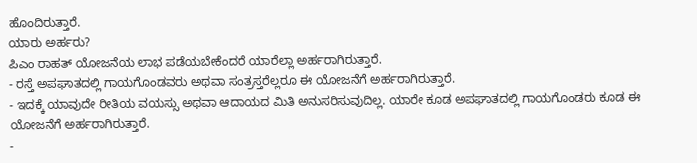ಹೊಂದಿರುತ್ತಾರೆ.
ಯಾರು ಅರ್ಹರು?
ಪಿಎಂ ರಾಹತ್ ಯೋಜನೆಯ ಲಾಭ ಪಡೆಯಬೇಕೆಂದರೆ ಯಾರೆಲ್ಲಾ ಅರ್ಹರಾಗಿರುತ್ತಾರೆ.
- ರಸ್ತೆ ಅಪಘಾತದಲ್ಲಿ ಗಾಯಗೊಂಡವರು ಅಥವಾ ಸಂತ್ರಸ್ತರೆಲ್ಲರೂ ಈ ಯೋಜನೆಗೆ ಅರ್ಹರಾಗಿರುತ್ತಾರೆ.
- ಇದಕ್ಕೆ ಯಾವುದೇ ರೀತಿಯ ವಯಸ್ಸು ಅಥವಾ ಆದಾಯದ ಮಿತಿ ಅನುಸರಿಸುವುದಿಲ್ಲ. ಯಾರೇ ಕೂಡ ಅಪಘಾತದಲ್ಲಿ ಗಾಯಗೊಂಡರು ಕೂಡ ಈ ಯೋಜನೆಗೆ ಅರ್ಹರಾಗಿರುತ್ತಾರೆ.
-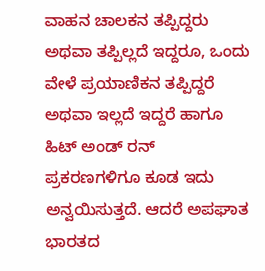ವಾಹನ ಚಾಲಕನ ತಪ್ಪಿದ್ದರು ಅಥವಾ ತಪ್ಪಿಲ್ಲದೆ ಇದ್ದರೂ, ಒಂದು ವೇಳೆ ಪ್ರಯಾಣಿಕನ ತಪ್ಪಿದ್ದರೆ ಅಥವಾ ಇಲ್ಲದೆ ಇದ್ದರೆ ಹಾಗೂ ಹಿಟ್ ಅಂಡ್ ರನ್ ಪ್ರಕರಣಗಳಿಗೂ ಕೂಡ ಇದು ಅನ್ವಯಿಸುತ್ತದೆ. ಆದರೆ ಅಪಘಾತ ಭಾರತದ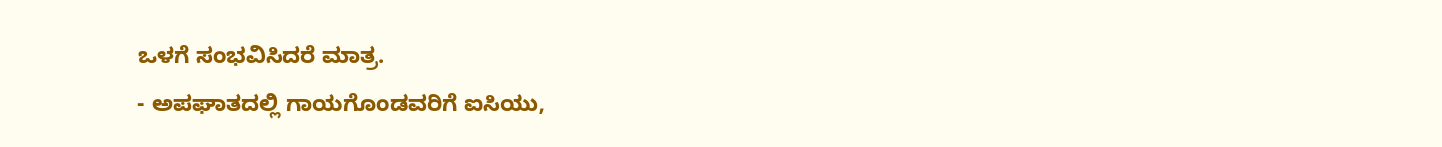ಒಳಗೆ ಸಂಭವಿಸಿದರೆ ಮಾತ್ರ.
- ಅಪಘಾತದಲ್ಲಿ ಗಾಯಗೊಂಡವರಿಗೆ ಐಸಿಯು,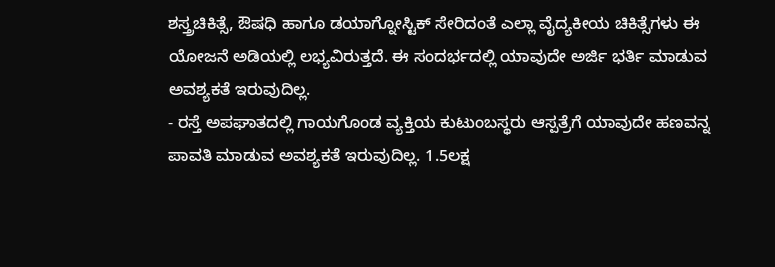ಶಸ್ತ್ರಚಿಕಿತ್ಸೆ, ಔಷಧಿ ಹಾಗೂ ಡಯಾಗ್ನೋಸ್ಟಿಕ್ ಸೇರಿದಂತೆ ಎಲ್ಲಾ ವೈದ್ಯಕೀಯ ಚಿಕಿತ್ಸೆಗಳು ಈ ಯೋಜನೆ ಅಡಿಯಲ್ಲಿ ಲಭ್ಯವಿರುತ್ತದೆ. ಈ ಸಂದರ್ಭದಲ್ಲಿ ಯಾವುದೇ ಅರ್ಜಿ ಭರ್ತಿ ಮಾಡುವ ಅವಶ್ಯಕತೆ ಇರುವುದಿಲ್ಲ.
- ರಸ್ತೆ ಅಪಘಾತದಲ್ಲಿ ಗಾಯಗೊಂಡ ವ್ಯಕ್ತಿಯ ಕುಟುಂಬಸ್ಥರು ಆಸ್ಪತ್ರೆಗೆ ಯಾವುದೇ ಹಣವನ್ನ ಪಾವತಿ ಮಾಡುವ ಅವಶ್ಯಕತೆ ಇರುವುದಿಲ್ಲ. 1.5ಲಕ್ಷ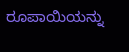ರೂಪಾಯಿಯನ್ನು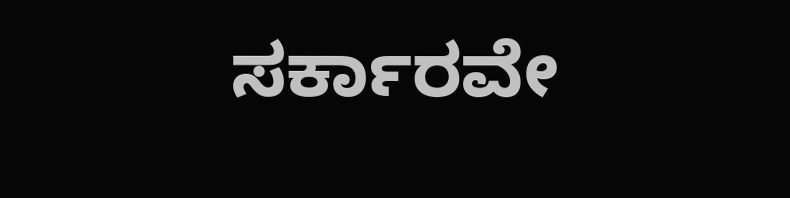ಸರ್ಕಾರವೇ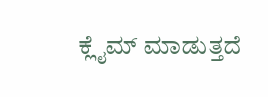ಕ್ಲೈಮ್ ಮಾಡುತ್ತದೆ